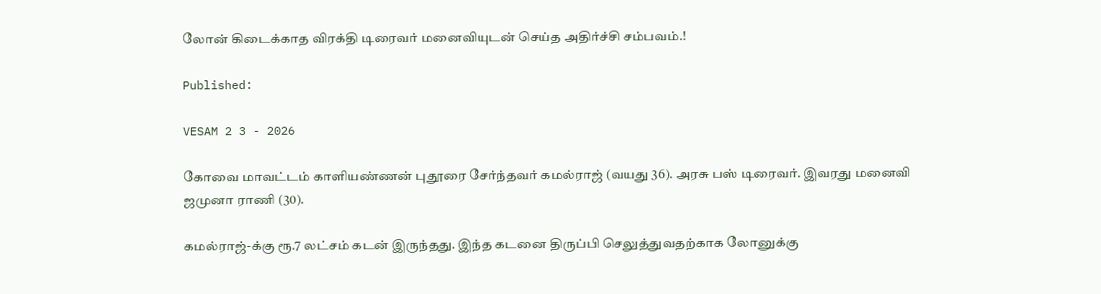லோன் கிடைக்காத விரக்தி டிரைவர் மனைவியுடன் செய்த அதிர்ச்சி சம்பவம்.!

Published:

VESAM 2 3 - 2026

கோவை மாவட்டம் காளியண்ணன் புதூரை சேர்ந்தவர் கமல்ராஜ் (வயது 36). அரசு பஸ் டிரைவர். இவரது மனைவி ஜமுனா ராணி (30).

கமல்ராஜ்-க்கு ரூ.7 லட்சம் கடன் இருந்தது. இந்த கடனை திருப்பி செலுத்துவதற்காக லோனுக்கு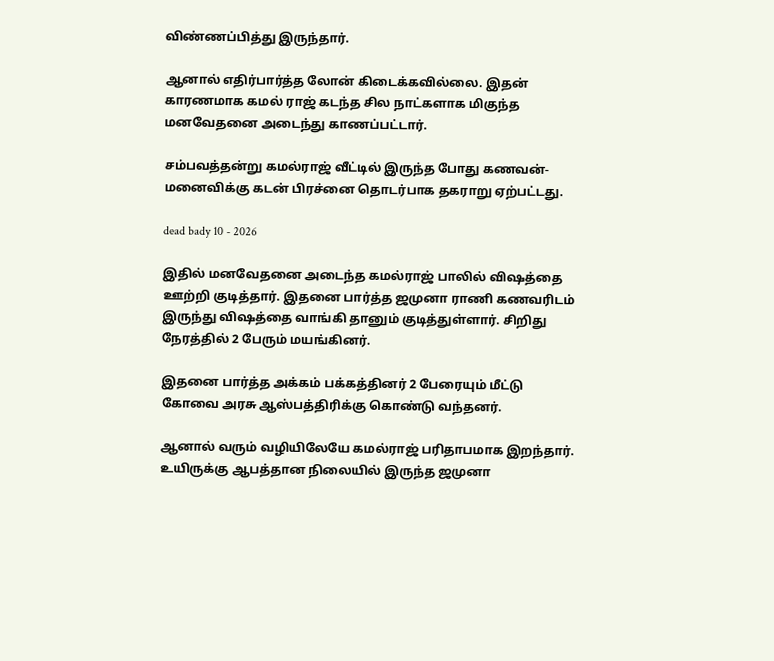விண்ணப்பித்து இருந்தார்.

ஆனால் எதிர்பார்த்த லோன் கிடைக்கவில்லை. இதன் காரணமாக கமல் ராஜ் கடந்த சில நாட்களாக மிகுந்த மனவேதனை அடைந்து காணப்பட்டார்.

சம்பவத்தன்று கமல்ராஜ் வீட்டில் இருந்த போது கணவன்-மனைவிக்கு கடன் பிரச்னை தொடர்பாக தகராறு ஏற்பட்டது.

dead bady 10 - 2026

இதில் மனவேதனை அடைந்த கமல்ராஜ் பாலில் வி‌ஷத்தை ஊற்றி குடித்தார். இதனை பார்த்த ஜமுனா ராணி கணவரிடம் இருந்து வி‌ஷத்தை வாங்கி தானும் குடித்துள்ளார். சிறிது நேரத்தில் 2 பேரும் மயங்கினர்.

இதனை பார்த்த அக்கம் பக்கத்தினர் 2 பேரையும் மீட்டு கோவை அரசு ஆஸ்பத்திரிக்கு கொண்டு வந்தனர்.

ஆனால் வரும் வழியிலேயே கமல்ராஜ் பரிதாபமாக இறந்தார். உயிருக்கு ஆபத்தான நிலையில் இருந்த ஜமுனா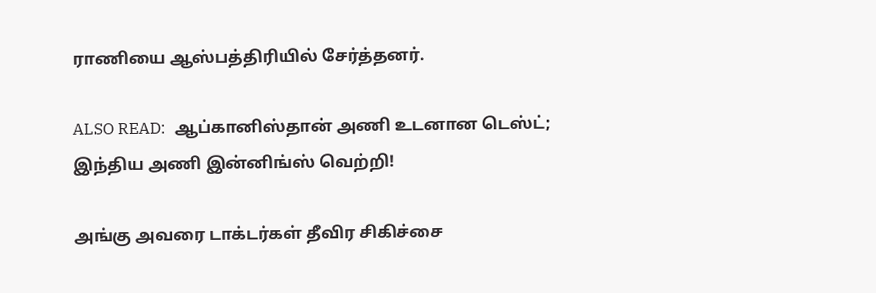ராணியை ஆஸ்பத்திரியில் சேர்த்தனர்.

ALSO READ:  ஆப்கானிஸ்தான் அணி உடனான டெஸ்ட்; இந்திய அணி இன்னிங்ஸ் வெற்றி!

அங்கு அவரை டாக்டர்கள் தீவிர சிகிச்சை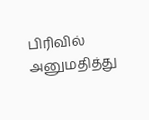பிரிவில் அனுமதித்து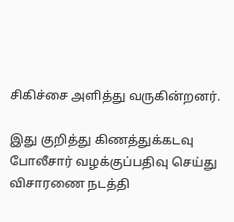சிகிச்சை அளித்து வருகின்றனர்.

இது குறித்து கிணத்துக்கடவு போலீசார் வழக்குப்பதிவு செய்து விசாரணை நடத்தி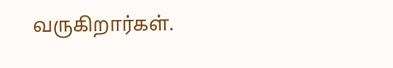வருகிறார்கள்.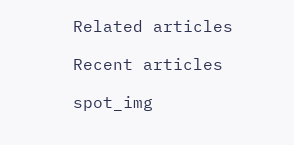Related articles

Recent articles

spot_img